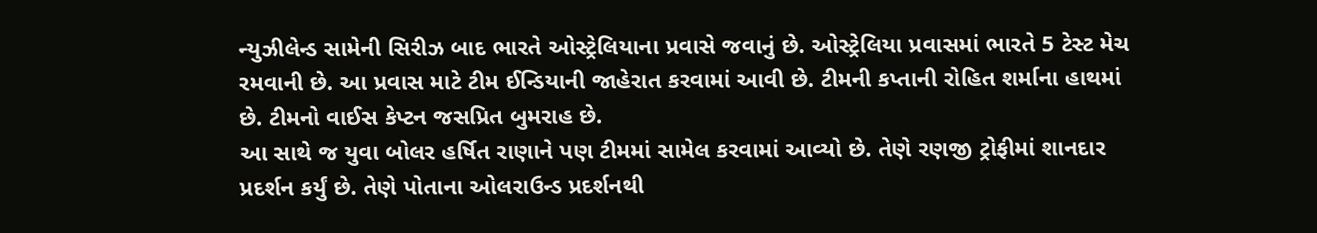ન્યુઝીલેન્ડ સામેની સિરીઝ બાદ ભારતે ઓસ્ટ્રેલિયાના પ્રવાસે જવાનું છે. ઓસ્ટ્રેલિયા પ્રવાસમાં ભારતે 5 ટેસ્ટ મેચ રમવાની છે. આ પ્રવાસ માટે ટીમ ઈન્ડિયાની જાહેરાત કરવામાં આવી છે. ટીમની કપ્તાની રોહિત શર્માના હાથમાં છે. ટીમનો વાઈસ કેપ્ટન જસપ્રિત બુમરાહ છે.
આ સાથે જ યુવા બોલર હર્ષિત રાણાને પણ ટીમમાં સામેલ કરવામાં આવ્યો છે. તેણે રણજી ટ્રોફીમાં શાનદાર પ્રદર્શન કર્યું છે. તેણે પોતાના ઓલરાઉન્ડ પ્રદર્શનથી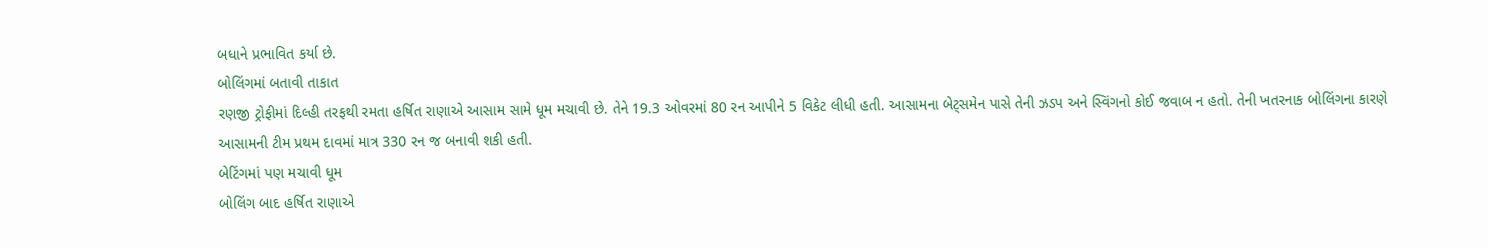બધાને પ્રભાવિત કર્યા છે.
બોલિંગમાં બતાવી તાકાત
રણજી ટ્રોફીમાં દિલ્હી તરફથી રમતા હર્ષિત રાણાએ આસામ સામે ધૂમ મચાવી છે. તેને 19.3 ઓવરમાં 80 રન આપીને 5 વિકેટ લીધી હતી. આસામના બેટ્સમેન પાસે તેની ઝડપ અને સ્વિંગનો કોઈ જવાબ ન હતો. તેની ખતરનાક બોલિંગના કારણે આસામની ટીમ પ્રથમ દાવમાં માત્ર 330 રન જ બનાવી શકી હતી.
બેટિંગમાં પણ મચાવી ધૂમ
બોલિંગ બાદ હર્ષિત રાણાએ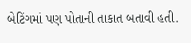બેટિંગમાં પણ પોતાની તાકાત બતાવી હતી.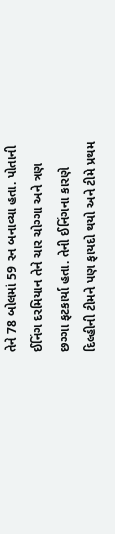તેને 78 બોલમાં 59 રન બનાવ્યા હતા. પોતાની ઈનિંગ દરમિયાન તેને ચાર ચોગ્ગા અને ત્રણ છગ્ગા ફટકાર્યા હતા. તેની ઈનિંગના કારણે દિલ્હીની ટીમને પણ ફાયદો થયો અને ટીમે પ્રથમ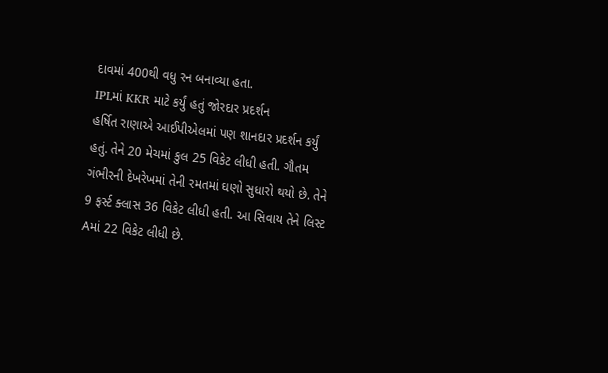દાવમાં 400થી વધુ રન બનાવ્યા હતા.
IPLમાં KKR માટે કર્યું હતું જોરદાર પ્રદર્શન
હર્ષિત રાણાએ આઈપીએલમાં પણ શાનદાર પ્રદર્શન કર્યું હતું. તેને 20 મેચમાં કુલ 25 વિકેટ લીધી હતી. ગૌતમ ગંભીરની દેખરેખમાં તેની રમતમાં ઘણો સુધારો થયો છે. તેને 9 ફર્સ્ટ ક્લાસ 36 વિકેટ લીધી હતી. આ સિવાય તેને લિસ્ટ Aમાં 22 વિકેટ લીધી છે.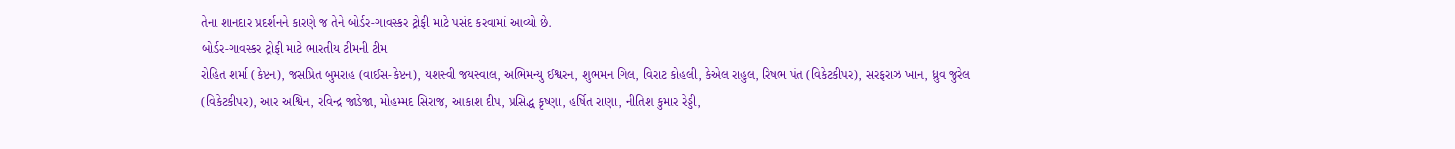તેના શાનદાર પ્રદર્શનને કારણે જ તેને બોર્ડર-ગાવસ્કર ટ્રોફી માટે પસંદ કરવામાં આવ્યો છે.
બોર્ડર-ગાવસ્કર ટ્રોફી માટે ભારતીય ટીમની ટીમ
રોહિત શર્મા (કેપ્ટન), જસપ્રિત બુમરાહ (વાઈસ-કેપ્ટન), યશસ્વી જયસ્વાલ, અભિમન્યુ ઈશ્વરન, શુભમન ગિલ, વિરાટ કોહલી, કેએલ રાહુલ, રિષભ પંત (વિકેટકીપર), સરફરાઝ ખાન, ધ્રુવ જુરેલ (વિકેટકીપર), આર અશ્વિન, રવિન્દ્ર જાડેજા, મોહમ્મદ સિરાજ, આકાશ દીપ, પ્રસિદ્ધ કૃષ્ણા, હર્ષિત રાણા, નીતિશ કુમાર રેડ્ડી,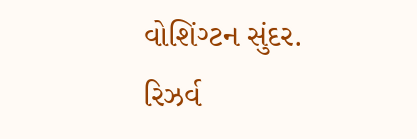વોશિંગ્ટન સુંદર.
રિઝર્વ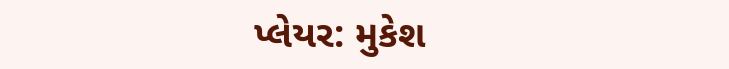પ્લેયર: મુકેશ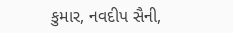કુમાર, નવદીપ સૈની,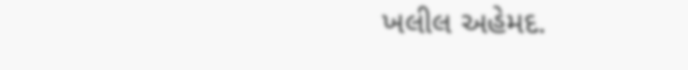ખલીલ અહેમદ.